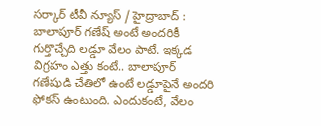సర్కార్ టీవీ న్యూస్ / హైద్రాబాద్ : బాలాపూర్ గణేష్ అంటే అందరికీ గుర్తొచ్చేది లడ్డూ వేలం పాటే. ఇక్కడ విగ్రహం ఎత్తు కంటే.. బాలాపూర్ గణేషుడి చేతిలో ఉంటే లడ్డూపైనే అందరి ఫోకస్ ఉంటుంది. ఎందుకంటే, వేలం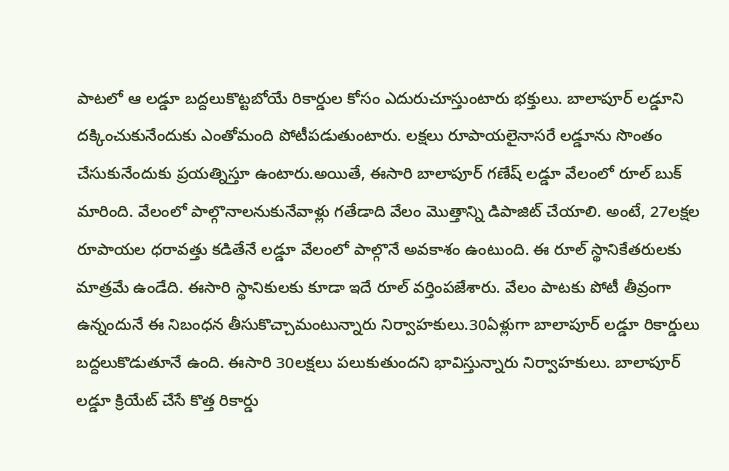పాటలో ఆ లడ్డూ బద్దలుకొట్టబోయే రికార్డుల కోసం ఎదురుచూస్తుంటారు భక్తులు. బాలాపూర్ లడ్డూని దక్కించుకునేందుకు ఎంతోమంది పోటీపడుతుంటారు. లక్షలు రూపాయలైనాసరే లడ్డూను సొంతం చేసుకునేందుకు ప్రయత్నిస్తూ ఉంటారు.అయితే, ఈసారి బాలాపూర్ గణేష్ లడ్డూ వేలంలో రూల్ బుక్ మారింది. వేలంలో పాల్గొనాలనుకునేవాళ్లు గతేడాది వేలం మొత్తాన్ని డిపాజిట్ చేయాలి. అంటే, 27లక్షల రూపాయల ధరావత్తు కడితేనే లడ్డూ వేలంలో పాల్గొనే అవకాశం ఉంటుంది. ఈ రూల్ స్థానికేతరులకు మాత్రమే ఉండేది. ఈసారి స్థానికులకు కూడా ఇదే రూల్ వర్తింపజేశారు. వేలం పాటకు పోటీ తీవ్రంగా ఉన్నందునే ఈ నిబంధన తీసుకొచ్చామంటున్నారు నిర్వాహకులు.30ఏళ్లుగా బాలాపూర్ లడ్డూ రికార్డులు బద్దలుకొడుతూనే ఉంది. ఈసారి 30లక్షలు పలుకుతుందని భావిస్తున్నారు నిర్వాహకులు. బాలాపూర్ లడ్డూ క్రియేట్ చేసే కొత్త రికార్డు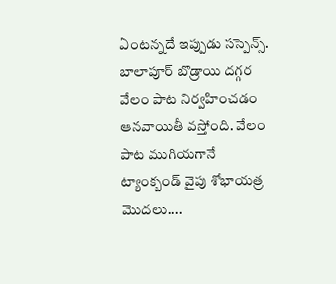ఏంటన్నదే ఇప్పుడు సస్పెన్స్. బాలాపూర్ బొడ్రాయి దగ్గర వేలం పాట నిర్వహించడం ఆనవాయితీ వస్తోంది. వేలం పాట ముగియగానే ట్యాంక్బండ్ వైపు శోభాయత్ర మొదలు....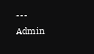---
Admin